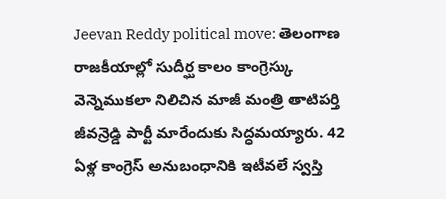Jeevan Reddy political move: తెలంగాణ రాజకీయాల్లో సుదీర్ఘ కాలం కాంగ్రెస్కు వెన్నెముకలా నిలిచిన మాజీ మంత్రి తాటిపర్తి జీవన్రెడ్డి పార్టీ మారేందుకు సిద్ధమయ్యారు. 42 ఏళ్ల కాంగ్రెస్ అనుబంధానికి ఇటీవలే స్వస్తి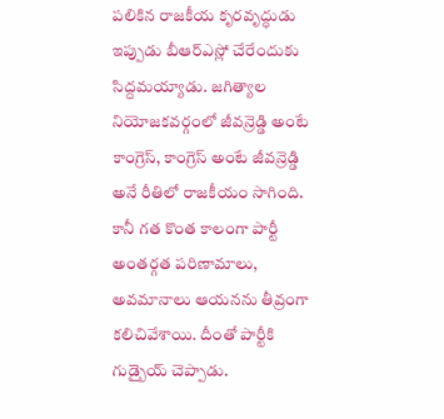పలికిన రాజకీయ కృరవృద్ధుడు ఇప్పుడు బీఆర్ఎస్లో చేరేందుకు సిద్దమయ్యాడు. జగిత్యాల నియోజకవర్గంలో జీవన్రెడ్డి అంటే కాంగ్రెస్, కాంగ్రెస్ అంటే జీవన్రెడ్డి అనే రీతిలో రాజకీయం సాగింది. కానీ గత కొంత కాలంగా పార్టీ అంతర్గత పరిణామాలు, అవమానాలు ఆయనను తీవ్రంగా కలిచివేశాయి. దీంతో పార్టీకి గుడ్బైయ్ చెప్పాడు.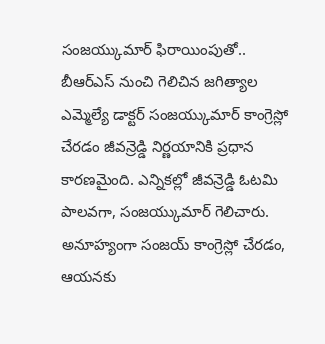సంజయ్కుమార్ ఫిరాయింపుతో..
బీఆర్ఎస్ నుంచి గెలిచిన జగిత్యాల ఎమ్మెల్యే డాక్టర్ సంజయ్కుమార్ కాంగ్రెస్లో చేరడం జీవన్రెడ్డి నిర్ణయానికి ప్రధాన కారణమైంది. ఎన్నికల్లో జీవన్రెడ్డి ఓటమి పాలవగా, సంజయ్కుమార్ గెలిచారు. అనూహ్యంగా సంజయ్ కాంగ్రెస్లో చేరడం, ఆయనకు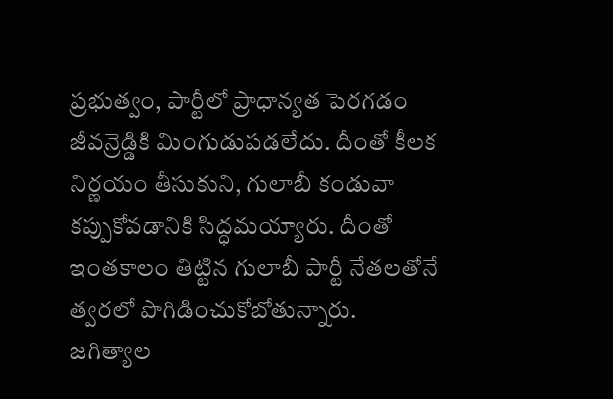ప్రభుత్వం, పార్టీలో ప్రాధాన్యత పెరగడం జీవన్రెడ్డికి మింగుడుపడలేదు. దీంతో కీలక నిర్ణయం తీసుకుని, గులాబీ కండువా కప్పుకోవడానికి సిద్ధమయ్యారు. దీంతో ఇంతకాలం తిట్టిన గులాబీ పార్టీ నేతలతోనే త్వరలో పొగిడించుకోబోతున్నారు.
జగిత్యాల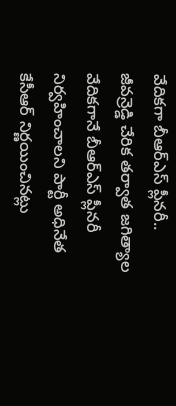వేదికగా బీఆర్ఎస్ ప్లీనరీ..
జీవన్రెడ్డి చేరిక తర్వాత జగిత్యాల వేదికగానే బీఆర్ఎస్ ప్లీనరీ నిర్వహించాలని పార్టీ అధినేత కేసీఆర్ నిర్ణయించినట్లు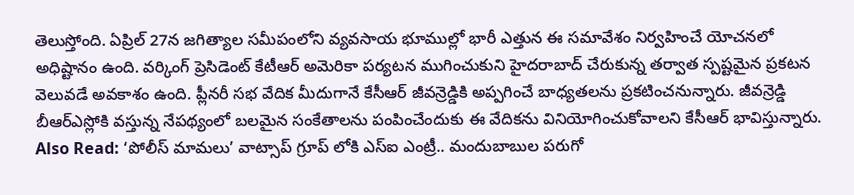తెలుస్తోంది. ఏప్రిల్ 27న జగిత్యాల సమీపంలోని వ్యవసాయ భూముల్లో భారీ ఎత్తున ఈ సమావేశం నిర్వహించే యోచనలో అధిష్టానం ఉంది. వర్కింగ్ ప్రెసిడెంట్ కేటీఆర్ అమెరికా పర్యటన ముగించుకుని హైదరాబాద్ చేరుకున్న తర్వాత స్పష్టమైన ప్రకటన వెలువడే అవకాశం ఉంది. ప్లీనరీ సభ వేదిక మీదుగానే కేసీఆర్ జీవన్రెడ్డికి అప్పగించే బాధ్యతలను ప్రకటించనున్నారు. జీవన్రెడ్డి బీఆర్ఎస్లోకి వస్తున్న నేపథ్యంలో బలమైన సంకేతాలను పంపించేందుకు ఈ వేదికను వినియోగించుకోవాలని కేసీఆర్ భావిస్తున్నారు.
Also Read: ‘పోలీస్ మామలు’ వాట్సాప్ గ్రూప్ లోకి ఎస్ఐ ఎంట్రీ.. మందుబాబుల పరుగో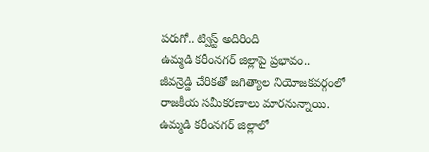పరుగో.. ట్విస్ట్ అదిరింది
ఉమ్మడి కరీంనగర్ జిల్లాపై ప్రభావం..
జీవన్రెడ్డి చేరికతో జగిత్యాల నియోజకవర్గంలో రాజకీయ సమీకరణాలు మారనున్నాయి. ఉమ్మడి కరీంనగర్ జిల్లాలో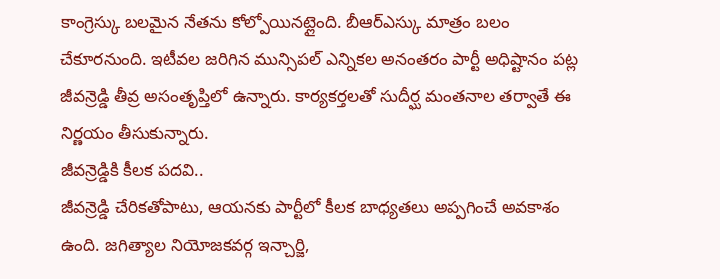కాంగ్రెస్కు బలమైన నేతను కోల్పోయినట్లైంది. బీఆర్ఎస్కు మాత్రం బలం చేకూరనుంది. ఇటీవల జరిగిన మున్సిపల్ ఎన్నికల అనంతరం పార్టీ అధిష్టానం పట్ల జీవన్రెడ్డి తీవ్ర అసంతృప్తిలో ఉన్నారు. కార్యకర్తలతో సుదీర్ఘ మంతనాల తర్వాతే ఈ నిర్ణయం తీసుకున్నారు.
జీవన్రెడ్డికి కీలక పదవి..
జీవన్రెడ్డి చేరికతోపాటు, ఆయనకు పార్టీలో కీలక బాధ్యతలు అప్పగించే అవకాశం ఉంది. జగిత్యాల నియోజకవర్గ ఇన్చార్జి,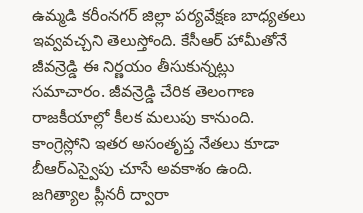ఉమ్మడి కరీంనగర్ జిల్లా పర్యవేక్షణ బాధ్యతలు ఇవ్వవచ్చని తెలుస్తోంది. కేసీఆర్ హామీతోనే జీవన్రెడ్డి ఈ నిర్ణయం తీసుకున్నట్లు సమాచారం. జీవన్రెడ్డి చేరిక తెలంగాణ రాజకీయాల్లో కీలక మలుపు కానుంది. కాంగ్రెస్లోని ఇతర అసంతృప్త నేతలు కూడా బీఆర్ఎస్వైపు చూసే అవకాశం ఉంది. జగిత్యాల ప్లీనరీ ద్వారా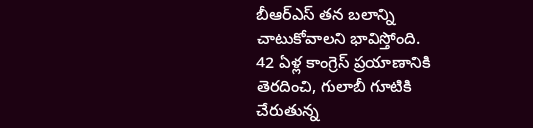బీఆర్ఎస్ తన బలాన్ని చాటుకోవాలని భావిస్తోంది.
42 ఏళ్ల కాంగ్రెస్ ప్రయాణానికి తెరదించి, గులాబీ గూటికి చేరుతున్న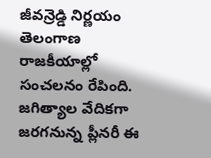జీవన్రెడ్డి నిర్ణయం తెలంగాణ రాజకీయాల్లో సంచలనం రేపింది. జగిత్యాల వేదికగా జరగనున్న ప్లీనరీ ఈ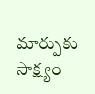మార్పుకు సాక్ష్యం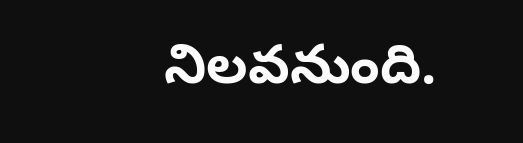నిలవనుంది.